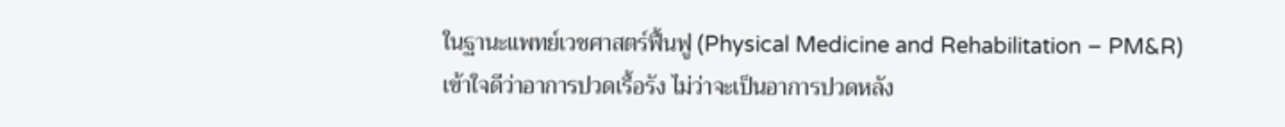ในฐานะแพทย์เวชศาสตร์ฟื้นฟู (Physical Medicine and Rehabilitation – PM&R) เข้าใจดีว่าอาการปวดเรื้อรัง ไม่ว่าจะเป็นอาการปวดหลัง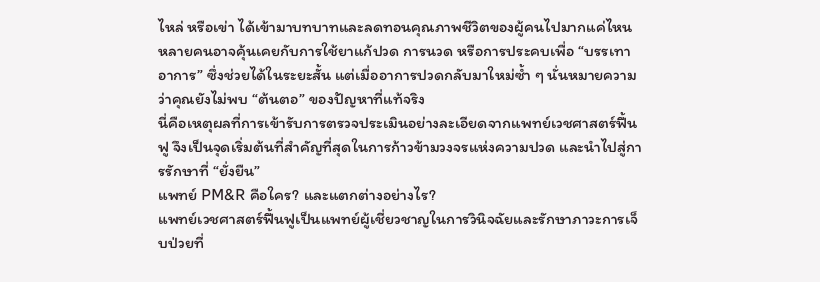ไหล่ หรือเข่า ได้เข้ามาบทบาทและลดทอนคุณภาพชีวิตของผู้คนไปมากแค่ไหน หลายคนอาจคุ้นเคยกับการใช้ยาแก้ปวด การนวด หรือการประคบเพื่อ “บรรเทาอาการ” ซึ่งช่วยได้ในระยะสั้น แต่เมื่ออาการปวดกลับมาใหม่ซ้ำ ๆ นั่นหมายความว่าคุณยังไม่พบ “ต้นตอ” ของปัญหาที่แท้จริง
นี่คือเหตุผลที่การเข้ารับการตรวจประเมินอย่างละเอียดจากแพทย์เวชศาสตร์ฟื้นฟู จึงเป็นจุดเริ่มต้นที่สำคัญที่สุดในการก้าวข้ามวงจรแห่งความปวด และนำไปสู่การรักษาที่ “ยั่งยืน”
แพทย์ PM&R คือใคร? และแตกต่างอย่างไร?
แพทย์เวชศาสตร์ฟื้นฟูเป็นแพทย์ผู้เชี่ยวชาญในการวินิจฉัยและรักษาภาวะการเจ็บป่วยที่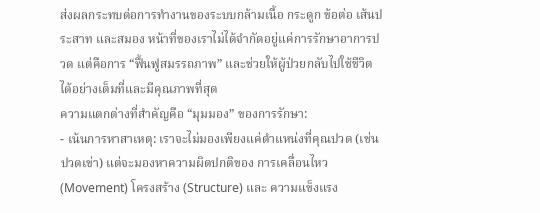ส่งผลกระทบต่อการทำงานของระบบกล้ามเนื้อ กระดูก ข้อต่อ เส้นประสาท และสมอง หน้าที่ของเราไม่ได้จำกัดอยู่แค่การรักษาอาการปวด แต่คือการ “ฟื้นฟูสมรรถภาพ” และช่วยให้ผู้ป่วยกลับไปใช้ชีวิตได้อย่างเต็มที่และมีคุณภาพที่สุด
ความแตกต่างที่สำคัญคือ “มุมมอง” ของการรักษา:
- เน้นการหาสาเหตุ: เราจะไม่มองเพียงแค่ตำแหน่งที่คุณปวด (เช่น ปวดเข่า) แต่จะมองหาความผิดปกติของ การเคลื่อนไหว (Movement) โครงสร้าง (Structure) และ ความแข็งแรง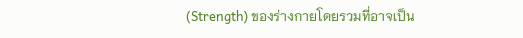(Strength) ของร่างกายโดยรวมที่อาจเป็น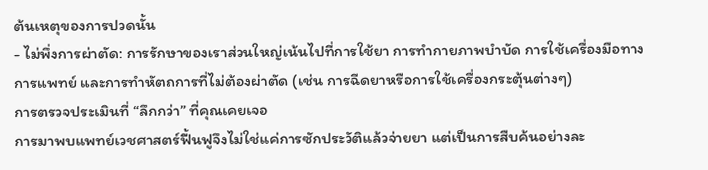ต้นเหตุของการปวดนั้น
- ไม่พึ่งการผ่าตัด: การรักษาของเราส่วนใหญ่เน้นไปที่การใช้ยา การทำกายภาพบำบัด การใช้เครื่องมือทางการแพทย์ และการทำหัตถการที่ไม่ต้องผ่าตัด (เช่น การฉีดยาหรือการใช้เครื่องกระตุ้นต่างๆ)
การตรวจประเมินที่ “ลึกกว่า” ที่คุณเคยเจอ
การมาพบแพทย์เวชศาสตร์ฟื้นฟูจึงไม่ใช่แค่การซักประวัติแล้วจ่ายยา แต่เป็นการสืบค้นอย่างละ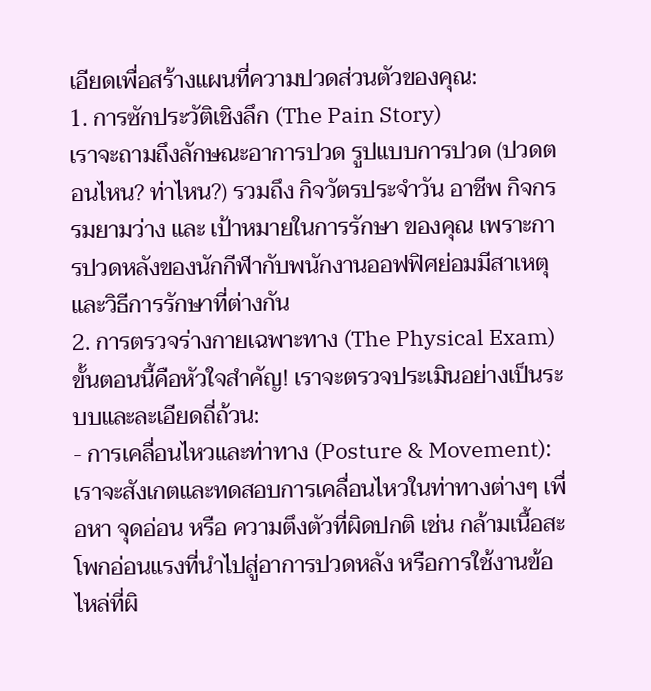เอียดเพื่อสร้างแผนที่ความปวดส่วนตัวของคุณ:
1. การซักประวัติเชิงลึก (The Pain Story)
เราจะถามถึงลักษณะอาการปวด รูปแบบการปวด (ปวดตอนไหน? ท่าไหน?) รวมถึง กิจวัตรประจำวัน อาชีพ กิจกรรมยามว่าง และ เป้าหมายในการรักษา ของคุณ เพราะการปวดหลังของนักกีฬากับพนักงานออฟฟิศย่อมมีสาเหตุและวิธีการรักษาที่ต่างกัน
2. การตรวจร่างกายเฉพาะทาง (The Physical Exam)
ขั้นตอนนี้คือหัวใจสำคัญ! เราจะตรวจประเมินอย่างเป็นระบบและละเอียดถี่ถ้วน:
- การเคลื่อนไหวและท่าทาง (Posture & Movement): เราจะสังเกตและทดสอบการเคลื่อนไหวในท่าทางต่างๆ เพื่อหา จุดอ่อน หรือ ความตึงตัวที่ผิดปกติ เช่น กล้ามเนื้อสะโพกอ่อนแรงที่นำไปสู่อาการปวดหลัง หรือการใช้งานข้อไหล่ที่ผิ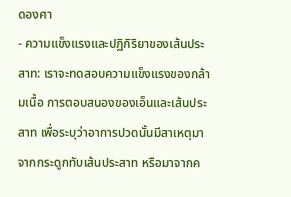ดองศา
- ความแข็งแรงและปฏิกิริยาของเส้นประสาท: เราจะทดสอบความแข็งแรงของกล้ามเนื้อ การตอบสนองของเอ็นและเส้นประสาท เพื่อระบุว่าอาการปวดนั้นมีสาเหตุมาจากกระดูกทับเส้นประสาท หรือมาจากค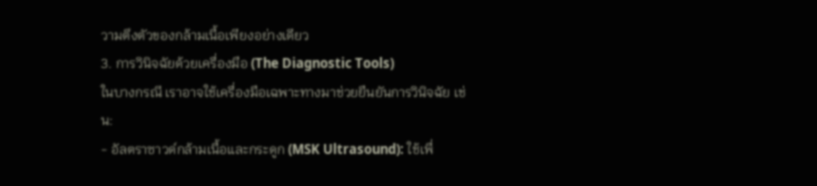วามตึงตัวของกล้ามเนื้อเพียงอย่างเดียว
3. การวินิจฉัยด้วยเครื่องมือ (The Diagnostic Tools)
ในบางกรณี เราอาจใช้เครื่องมือเฉพาะทางมาช่วยยืนยันการวินิจฉัย เช่น:
- อัลตราซาวด์กล้ามเนื้อและกระดูก (MSK Ultrasound): ใช้เพื่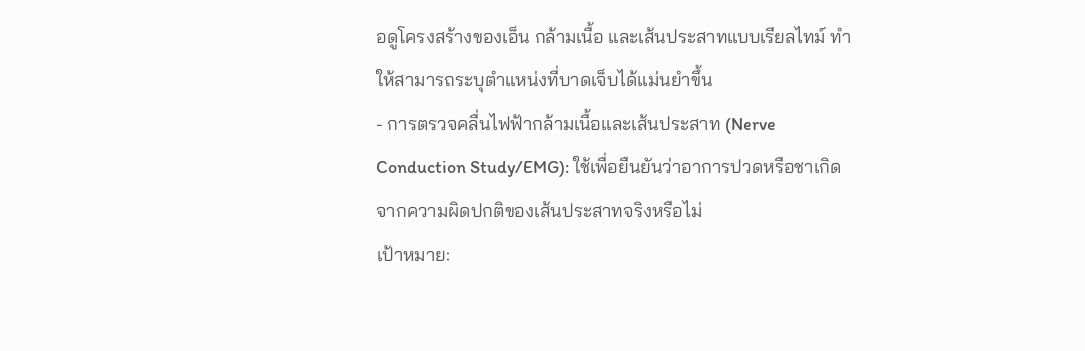อดูโครงสร้างของเอ็น กล้ามเนื้อ และเส้นประสาทแบบเรียลไทม์ ทำให้สามารถระบุตำแหน่งที่บาดเจ็บได้แม่นยำขึ้น
- การตรวจคลื่นไฟฟ้ากล้ามเนื้อและเส้นประสาท (Nerve Conduction Study/EMG): ใช้เพื่อยืนยันว่าอาการปวดหรือชาเกิดจากความผิดปกติของเส้นประสาทจริงหรือไม่
เป้าหมาย: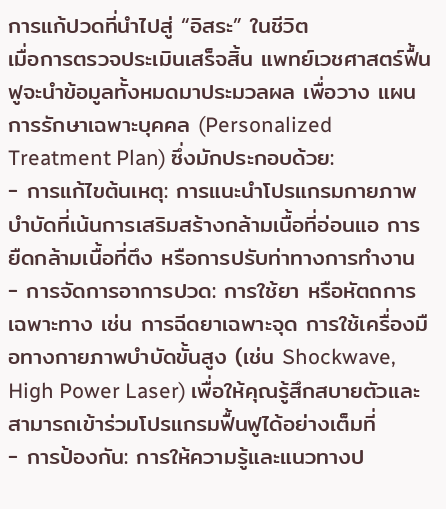การแก้ปวดที่นำไปสู่ “อิสระ” ในชีวิต
เมื่อการตรวจประเมินเสร็จสิ้น แพทย์เวชศาสตร์ฟื้นฟูจะนำข้อมูลทั้งหมดมาประมวลผล เพื่อวาง แผนการรักษาเฉพาะบุคคล (Personalized Treatment Plan) ซึ่งมักประกอบด้วย:
- การแก้ไขต้นเหตุ: การแนะนำโปรแกรมกายภาพบำบัดที่เน้นการเสริมสร้างกล้ามเนื้อที่อ่อนแอ การยืดกล้ามเนื้อที่ตึง หรือการปรับท่าทางการทำงาน
- การจัดการอาการปวด: การใช้ยา หรือหัตถการเฉพาะทาง เช่น การฉีดยาเฉพาะจุด การใช้เครื่องมือทางกายภาพบำบัดขั้นสูง (เช่น Shockwave, High Power Laser) เพื่อให้คุณรู้สึกสบายตัวและสามารถเข้าร่วมโปรแกรมฟื้นฟูได้อย่างเต็มที่
- การป้องกัน: การให้ความรู้และแนวทางป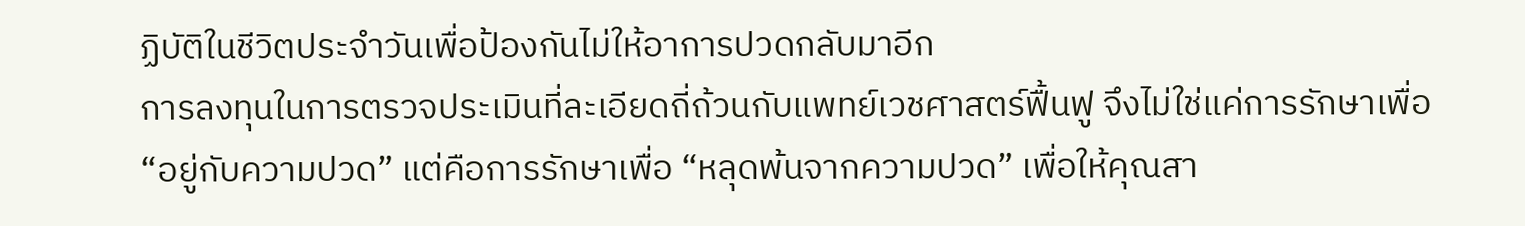ฏิบัติในชีวิตประจำวันเพื่อป้องกันไม่ให้อาการปวดกลับมาอีก
การลงทุนในการตรวจประเมินที่ละเอียดถี่ถ้วนกับแพทย์เวชศาสตร์ฟื้นฟู จึงไม่ใช่แค่การรักษาเพื่อ “อยู่กับความปวด” แต่คือการรักษาเพื่อ “หลุดพ้นจากความปวด” เพื่อให้คุณสา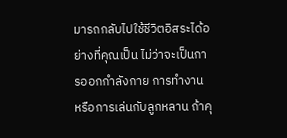มารถกลับไปใช้ชีวิตอิสระได้อย่างที่คุณเป็น ไม่ว่าจะเป็นการออกกำลังกาย การทำงาน หรือการเล่นกับลูกหลาน ถ้าคุ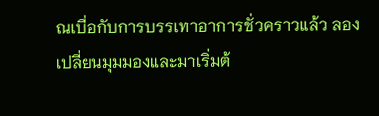ณเบื่อกับการบรรเทาอาการชั่วคราวแล้ว ลองเปลี่ยนมุมมองและมาเริ่มต้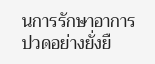นการรักษาอาการปวดอย่างยั่งยื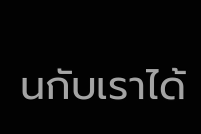นกับเราได้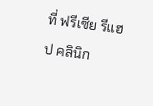ที่ ฟรีเซีย รีแฮป คลินิก